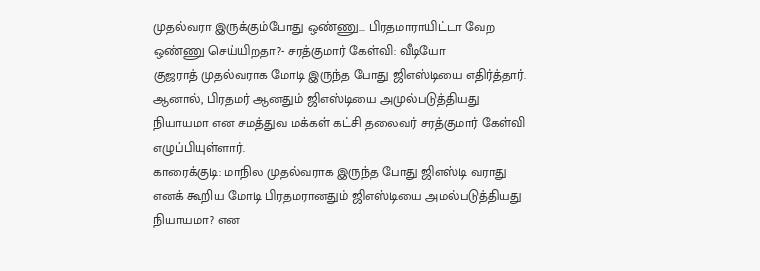முதல்வரா இருக்கும்போது ஒண்ணு... பிரதமாராயிட்டா வேற ஒண்ணு செய்யிறதா?- சரத்குமார் கேள்வி: வீடியோ
குஜராத் முதல்வராக மோடி இருந்த போது ஜிஎஸ்டியை எதிர்த்தார். ஆனால், பிரதமர் ஆனதும் ஜிஎஸ்டியை அமுல்படுத்தியது நியாயமா என சமத்துவ மக்கள் கட்சி தலைவர் சரத்குமார் கேள்வி எழுப்பியுள்ளார்.
காரைக்குடி: மாநில முதல்வராக இருந்த போது ஜிஎஸ்டி வராது எனக் கூறிய மோடி பிரதமரானதும் ஜிஎஸ்டியை அமல்படுத்தியது நியாயமா? என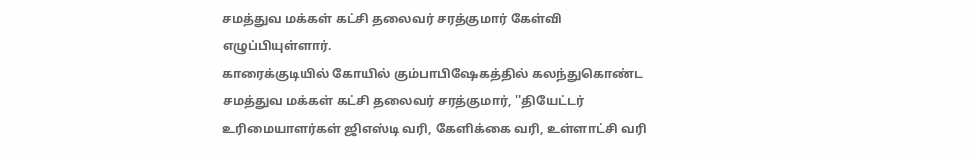சமத்துவ மக்கள் கட்சி தலைவர் சரத்குமார் கேள்வி எழுப்பியுள்ளார்.
காரைக்குடியில் கோயில் கும்பாபிஷேகத்தில் கலந்துகொண்ட சமத்துவ மக்கள் கட்சி தலைவர் சரத்குமார், ''தியேட்டர் உரிமையாளர்கள் ஜிஎஸ்டி வரி, கேளிக்கை வரி, உள்ளாட்சி வரி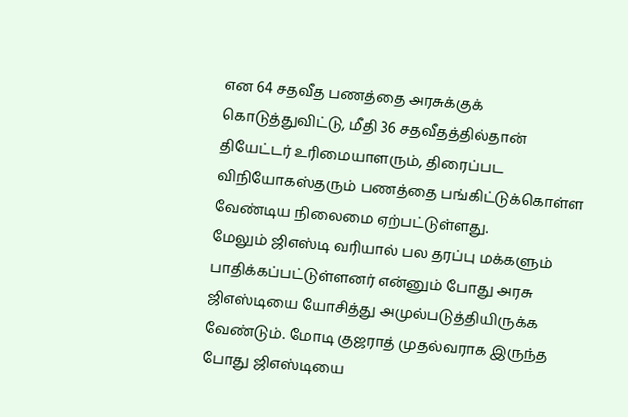என 64 சதவீத பணத்தை அரசுக்குக் கொடுத்துவிட்டு, மீதி 36 சதவீதத்தில்தான் தியேட்டர் உரிமையாளரும், திரைப்பட விநியோகஸ்தரும் பணத்தை பங்கிட்டுக்கொள்ள வேண்டிய நிலைமை ஏற்பட்டுள்ளது.
மேலும் ஜிஎஸ்டி வரியால் பல தரப்பு மக்களும் பாதிக்கப்பட்டுள்ளனர் என்னும் போது அரசு ஜிஎஸ்டியை யோசித்து அமுல்படுத்தியிருக்க வேண்டும். மோடி குஜராத் முதல்வராக இருந்த போது ஜிஎஸ்டியை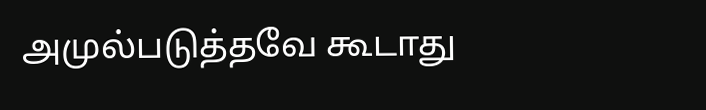அமுல்படுத்தவே கூடாது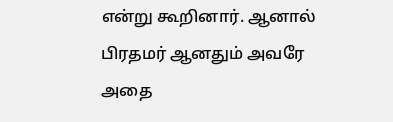என்று கூறினார். ஆனால் பிரதமர் ஆனதும் அவரே அதை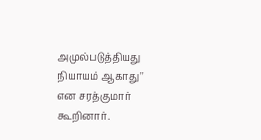அமுல்படுத்தியது நியாயம் ஆகாது'' என சரத்குமார் கூறினார்.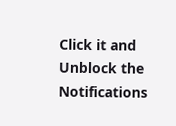Click it and Unblock the Notifications